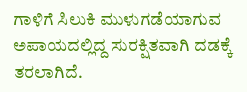ಗಾಳಿಗೆ ಸಿಲುಕಿ ಮುಳುಗಡೆಯಾಗುವ ಅಪಾಯದಲ್ಲಿದ್ದ ಸುರಕ್ಷಿತವಾಗಿ ದಡಕ್ಕೆ ತರಲಾಗಿದೆ.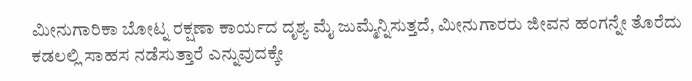ಮೀನುಗಾರಿಕಾ ಬೋಟ್ನ ರಕ್ಷಣಾ ಕಾರ್ಯದ ದೃಶ್ಯ ಮೈ ಜುಮ್ಮೆನ್ನಿಸುತ್ತದೆ, ಮೀನುಗಾರರು ಜೀವನ ಹಂಗನ್ನೇ ತೊರೆದು ಕಡಲಲ್ಲಿ ಸಾಹಸ ನಡೆಸುತ್ತಾರೆ ಎನ್ನುವುದಕ್ಕೇ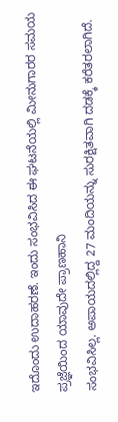ಇದೊಂದು ಉದಾಹರಣೆ. ಇಂದು ಸಂಭವಿಸಿದ ಈ ಘಟನೆಯಲ್ಲಿ ಮೀನುಗಾರರ ಸಮಯ ಪ್ರಜ್ಞೆಯಿಂದ ಯಾವುದೇ ಪ್ರಾಣಹಾನಿ
ಸಂಭವಿಸಿಲ್ಲ. ಅಪಾಯದಲ್ಲಿದ್ದ 27 ಮಂದಿಯನ್ನು ಸುರಕ್ಷಿತವಾಗಿ ದಡಕ್ಕೆ ಕರೆತರಲಾಗಿದೆ.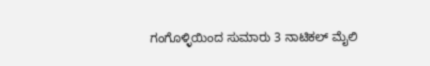ಗಂಗೊಳ್ಳಿಯಿಂದ ಸುಮಾರು 3 ನಾಟಿಕಲ್ ಮೈಲಿ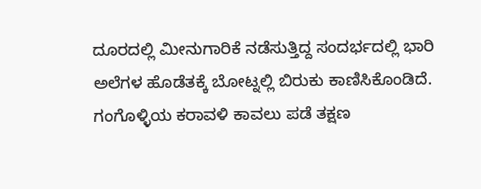ದೂರದಲ್ಲಿ ಮೀನುಗಾರಿಕೆ ನಡೆಸುತ್ತಿದ್ದ ಸಂದರ್ಭದಲ್ಲಿ ಭಾರಿ ಅಲೆಗಳ ಹೊಡೆತಕ್ಕೆ ಬೋಟ್ನಲ್ಲಿ ಬಿರುಕು ಕಾಣಿಸಿಕೊಂಡಿದೆ. ಗಂಗೊಳ್ಳಿಯ ಕರಾವಳಿ ಕಾವಲು ಪಡೆ ತಕ್ಷಣ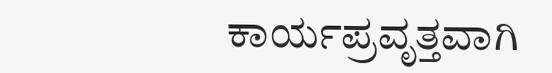ಕಾರ್ಯಪ್ರವೃತ್ತವಾಗಿ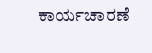ಕಾರ್ಯಚಾರಣೆ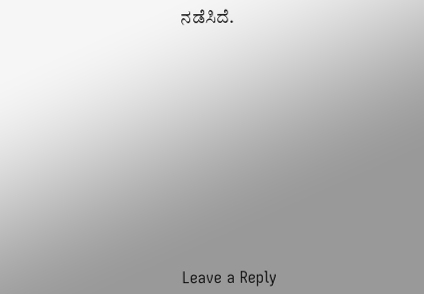ನಡೆಸಿದೆ.












Leave a Reply